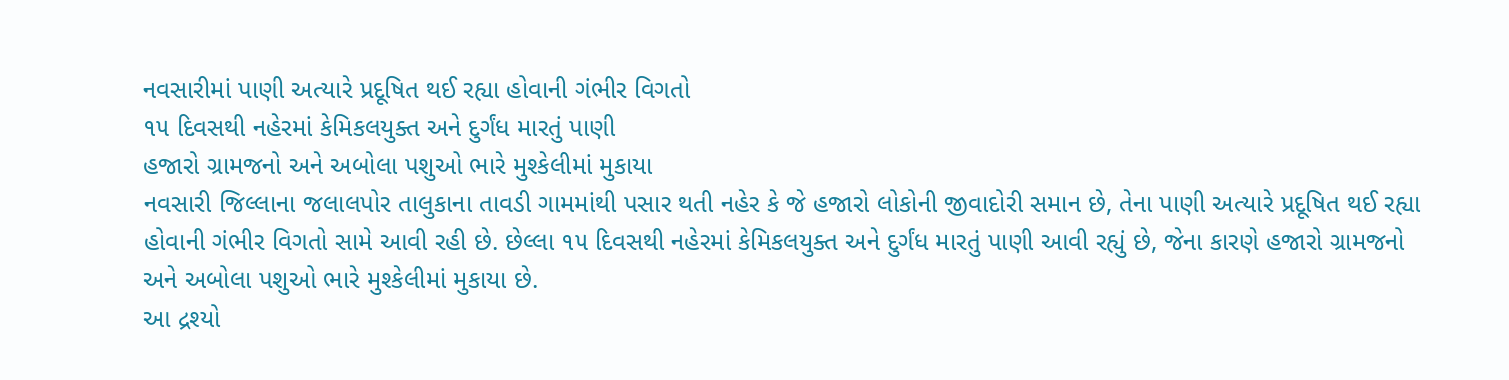નવસારીમાં પાણી અત્યારે પ્રદૂષિત થઈ રહ્યા હોવાની ગંભીર વિગતો
૧૫ દિવસથી નહેરમાં કેમિકલયુક્ત અને દુર્ગંધ મારતું પાણી
હજારો ગ્રામજનો અને અબોલા પશુઓ ભારે મુશ્કેલીમાં મુકાયા
નવસારી જિલ્લાના જલાલપોર તાલુકાના તાવડી ગામમાંથી પસાર થતી નહેર કે જે હજારો લોકોની જીવાદોરી સમાન છે, તેના પાણી અત્યારે પ્રદૂષિત થઈ રહ્યા હોવાની ગંભીર વિગતો સામે આવી રહી છે. છેલ્લા ૧૫ દિવસથી નહેરમાં કેમિકલયુક્ત અને દુર્ગંધ મારતું પાણી આવી રહ્યું છે, જેના કારણે હજારો ગ્રામજનો અને અબોલા પશુઓ ભારે મુશ્કેલીમાં મુકાયા છે.
આ દ્રશ્યો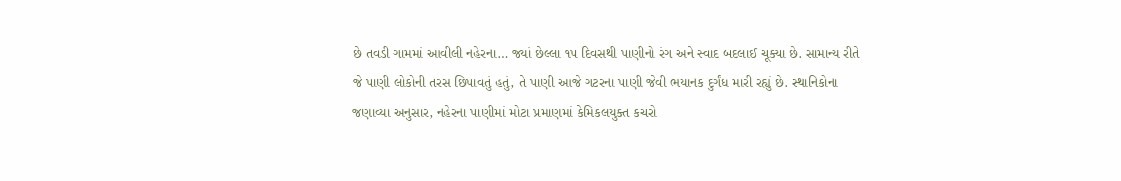છે તવડી ગામમાં આવીલી નહેરના… જ્યાં છેલ્લા ૧૫ દિવસથી પાણીનો રંગ અને સ્વાદ બદલાઈ ચૂક્યા છે. સામાન્ય રીતે જે પાણી લોકોની તરસ છિપાવતું હતું, તે પાણી આજે ગટરના પાણી જેવી ભયાનક દુર્ગંધ મારી રહ્યું છે. સ્થાનિકોના જણાવ્યા અનુસાર, નહેરના પાણીમાં મોટા પ્રમાણમાં કેમિકલયુક્ત કચરો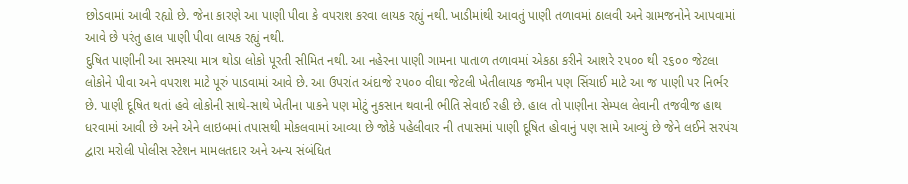છોડવામાં આવી રહ્યો છે. જેના કારણે આ પાણી પીવા કે વપરાશ કરવા લાયક રહ્યું નથી. ખાડીમાંથી આવતું પાણી તળાવમાં ઠાલવી અને ગ્રામજનોને આપવામાં આવે છે પરંતુ હાલ પાણી પીવા લાયક રહ્યું નથી.
દુષિત પાણીની આ સમસ્યા માત્ર થોડા લોકો પૂરતી સીમિત નથી. આ નહેરના પાણી ગામના પાતાળ તળાવમાં એકઠા કરીને આશરે ૨૫૦૦ થી ૨૬૦૦ જેટલા લોકોને પીવા અને વપરાશ માટે પૂરું પાડવામાં આવે છે. આ ઉપરાંત અંદાજે ૨૫૦૦ વીઘા જેટલી ખેતીલાયક જમીન પણ સિંચાઈ માટે આ જ પાણી પર નિર્ભર છે. પાણી દૂષિત થતાં હવે લોકોની સાથે-સાથે ખેતીના પાકને પણ મોટું નુકસાન થવાની ભીતિ સેવાઈ રહી છે. હાલ તો પાણીના સેમ્પલ લેવાની તજવીજ હાથ ધરવામાં આવી છે અને એને લાઇબમાં તપાસથી મોકલવામાં આવ્યા છે જોકે પહેલીવાર ની તપાસમાં પાણી દૂષિત હોવાનું પણ સામે આવ્યું છે જેને લઈને સરપંચ દ્વારા મરોલી પોલીસ સ્ટેશન મામલતદાર અને અન્ય સંબંધિત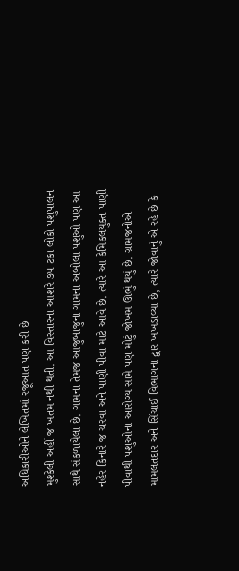અધિકારીઓને લેખિતમાં રજૂઆત પણ કરી છે
મુશ્કેલી અહીં જ ખતમ નથી થતી. આ વિસ્તારના આશરે ૭૫ ટકા લોકો પશુપાલન સાથે સંકળાયેલા છે. ગામના તેમજ આજુબાજુના ગામના અબોલા પશુઓ પણ આ નહેર કિનારે જ ચરવા અને પાણી પીવા માટે આવે છે. ત્યારે આ કેમિકલયુક્ત પાણી પીવાથી પશુઓના આરોગ્ય સામે પણ મોટું જોખમ ઊભું થયું છે. ગ્રામજનોએ મામલતદાર અને સિંચાઈ વિભાગના દ્વાર ખખડાવ્યા છે, ત્યારે જોવાનું એ રહે છે કે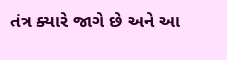તંત્ર ક્યારે જાગે છે અને આ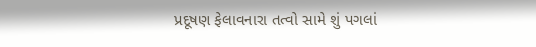પ્રદૂષણ ફેલાવનારા તત્વો સામે શું પગલાં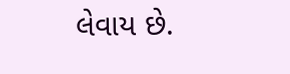લેવાય છે.